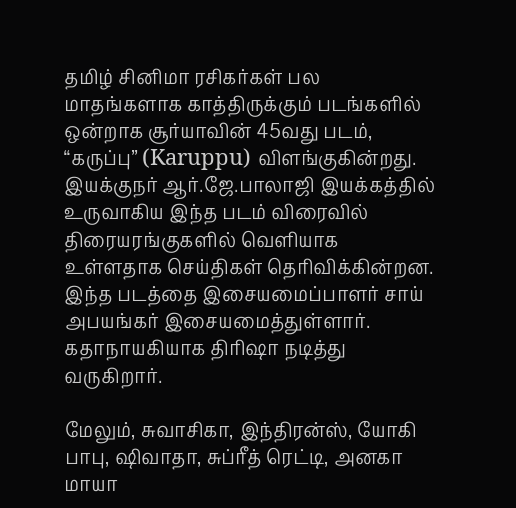தமிழ் சினிமா ரசிகர்கள் பல மாதங்களாக காத்திருக்கும் படங்களில் ஒன்றாக சூர்யாவின் 45வது படம், “கருப்பு” (Karuppu) விளங்குகின்றது. இயக்குநர் ஆர்.ஜே.பாலாஜி இயக்கத்தில் உருவாகிய இந்த படம் விரைவில் திரையரங்குகளில் வெளியாக உள்ளதாக செய்திகள் தெரிவிக்கின்றன. இந்த படத்தை இசையமைப்பாளர் சாய் அபயங்கர் இசையமைத்துள்ளார். கதாநாயகியாக திரிஷா நடித்து வருகிறார்.

மேலும், சுவாசிகா, இந்திரன்ஸ், யோகி பாபு, ஷிவாதா, சுப்ரீத் ரெட்டி, அனகா மாயா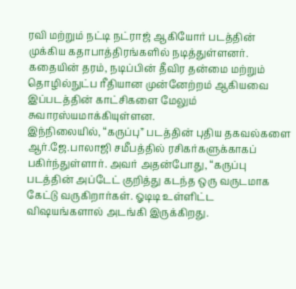ரவி மற்றும் நட்டி நட்ராஜ் ஆகியோர் படத்தின் முக்கிய கதாபாத்திரங்களில் நடித்துள்ளனர். கதையின் தரம், நடிப்பின் தீவிர தன்மை மற்றும் தொழில்நுட்ப ரீதியான முன்னேற்றம் ஆகியவை இப்படத்தின் காட்சிகளை மேலும் சுவாரஸ்யமாக்கியுள்ளன.
இந்நிலையில், “கருப்பு” படத்தின் புதிய தகவல்களை ஆர்.ஜே.பாலாஜி சமீபத்தில் ரசிகர்களுக்காகப் பகிர்ந்துள்ளார். அவர் அதன்போது, “கருப்பு படத்தின் அப்டேட் குறித்து கடந்த ஒரு வருடமாக கேட்டு வருகிறார்கள். ஓடிடி உள்ளிட்ட விஷயங்களால் அடங்கி இருக்கிறது.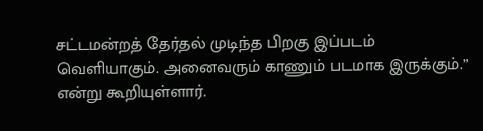சட்டமன்றத் தேர்தல் முடிந்த பிறகு இப்படம் வெளியாகும். அனைவரும் காணும் படமாக இருக்கும்.” என்று கூறியுள்ளார்.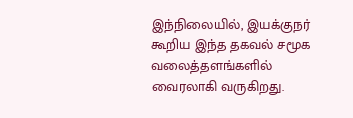இந்நிலையில், இயக்குநர் கூறிய இந்த தகவல் சமூக வலைத்தளங்களில் வைரலாகி வருகிறது.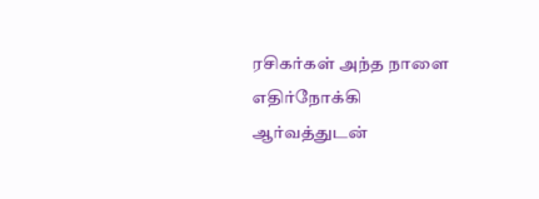ரசிகர்கள் அந்த நாளை எதிர்நோக்கி ஆர்வத்துடன்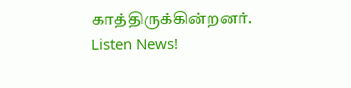காத்திருக்கின்றனர்.
Listen News!